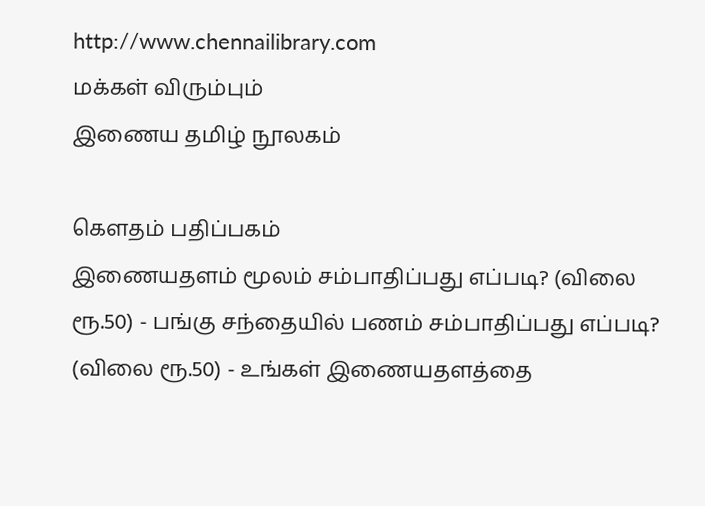http://www.chennailibrary.com
மக்கள் விரும்பும்
இணைய தமிழ் நூலகம்

கௌதம் பதிப்பகம்
இணையதளம் மூலம் சம்பாதிப்பது எப்படி? (விலை ரூ.50) - பங்கு சந்தையில் பணம் சம்பாதிப்பது எப்படி? (விலை ரூ.50) - உங்கள் இணையதளத்தை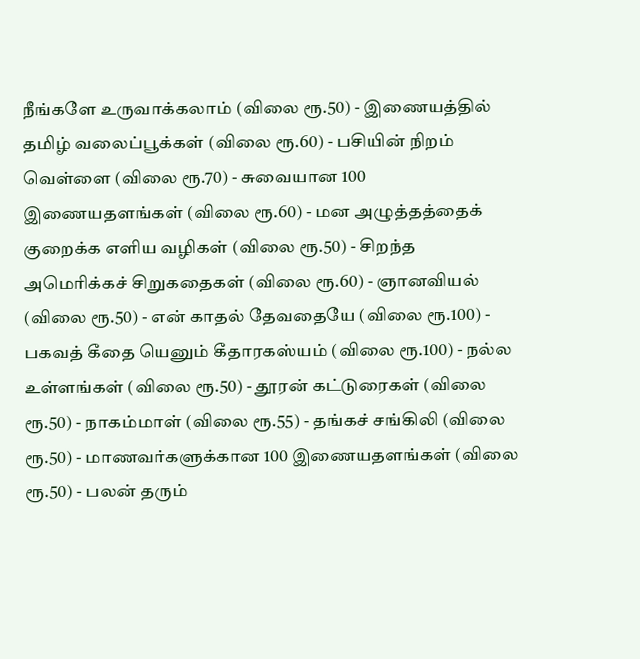நீங்களே உருவாக்கலாம் (விலை ரூ.50) - இணையத்தில் தமிழ் வலைப்பூக்கள் (விலை ரூ.60) - பசியின் நிறம் வெள்ளை (விலை ரூ.70) - சுவையான 100 இணையதளங்கள் (விலை ரூ.60) - மன அழுத்தத்தைக் குறைக்க எளிய வழிகள் (விலை ரூ.50) - சிறந்த அமெரிக்கச் சிறுகதைகள் (விலை ரூ.60) - ஞானவியல் (விலை ரூ.50) - என் காதல் தேவதையே (விலை ரூ.100) - பகவத் கீதை யெனும் கீதாரகஸ்யம் (விலை ரூ.100) - நல்ல உள்ளங்கள் (விலை ரூ.50) - தூரன் கட்டுரைகள் (விலை ரூ.50) - நாகம்மாள் (விலை ரூ.55) - தங்கச் சங்கிலி (விலை ரூ.50) - மாணவர்களுக்கான 100 இணையதளங்கள் (விலை ரூ.50) - பலன் தரும்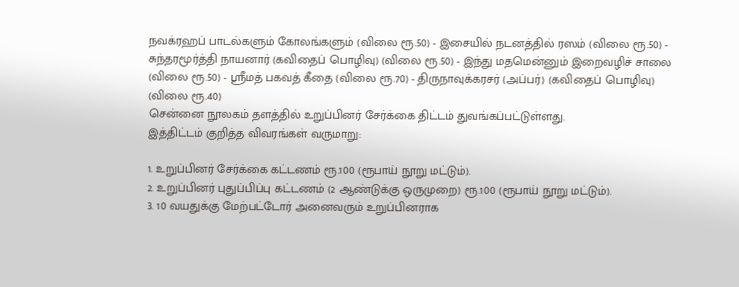நவக்ரஹப் பாடல்களும் கோலங்களும் (விலை ரூ.50) - இசையில் நடனத்தில் ரஸம் (விலை ரூ.50) - சுந்தரமூர்த்தி நாயனார் (கவிதைப் பொழிவு) (விலை ரூ.50) - இந்து மதமென்னும் இறைவழிச் சாலை (விலை ரூ.50) - ஸ்ரீமத் பகவத் கீதை (விலை ரூ.70) - திருநாவுக்கரசர் (அப்பர்) (கவிதைப் பொழிவு) (விலை ரூ.40)
சென்னை நூலகம் தளத்தில் உறுப்பினர் சேர்க்கை திட்டம் துவங்கப்பட்டுள்ளது.
இத்திட்டம் குறித்த விவரங்கள் வருமாறு:

1. உறுப்பினர் சேர்க்கை கட்டணம் ரூ.100 (ரூபாய் நூறு மட்டும்).
2. உறுப்பினர் புதுப்பிப்பு கட்டணம் (2 ஆண்டுக்கு ஒருமுறை) ரூ.100 (ரூபாய் நூறு மட்டும்).
3. 10 வயதுக்கு மேற்பட்டோர் அனைவரும் உறுப்பினராக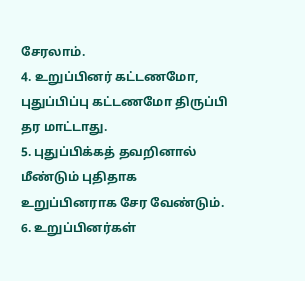சேரலாம்.
4. உறுப்பினர் கட்டணமோ, புதுப்பிப்பு கட்டணமோ திருப்பி தர மாட்டாது.
5. புதுப்பிக்கத் தவறினால் மீண்டும் புதிதாக உறுப்பினராக சேர வேண்டும்.
6. உறுப்பினர்கள்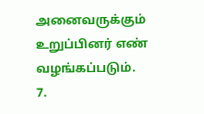அனைவருக்கும் உறுப்பினர் எண் வழங்கப்படும்.
7.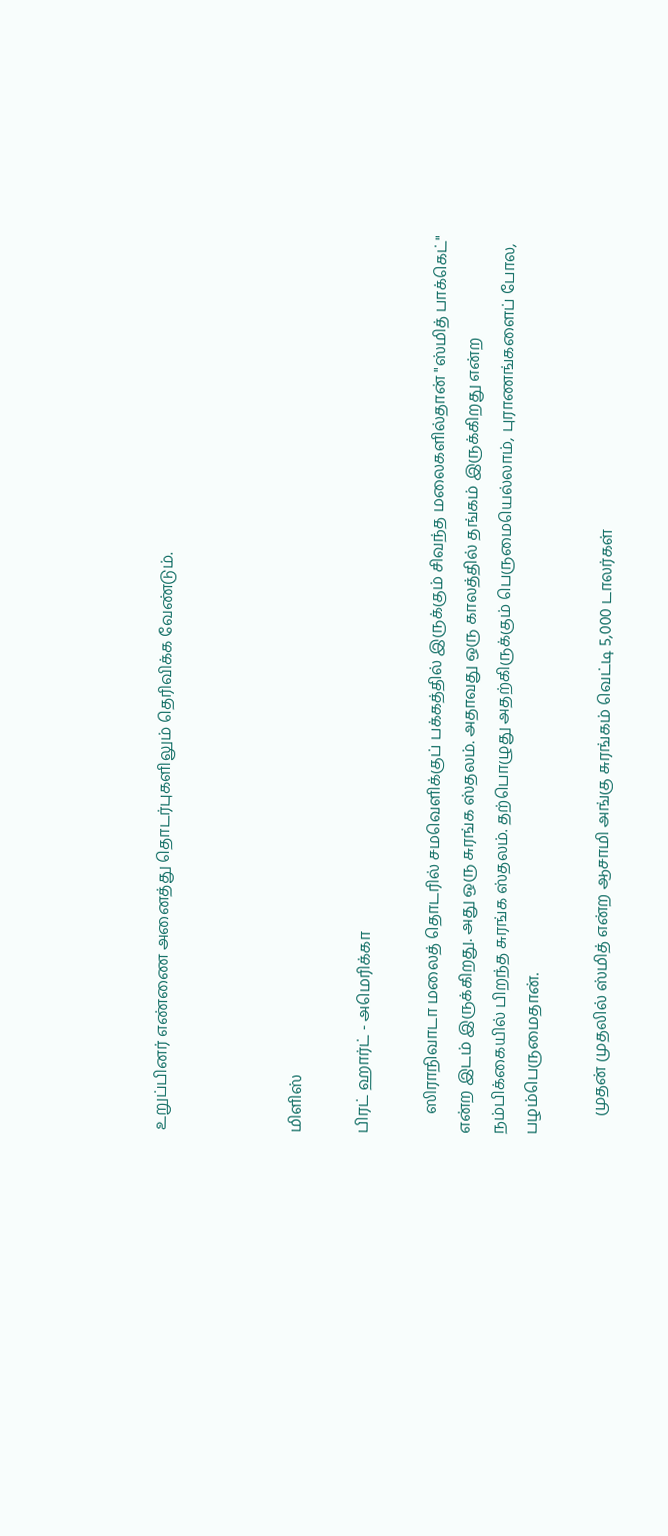உறுப்பினர் எண்ணை அனைத்து தொடர்புகளிலும் தெரிவிக்க வேண்டும்.



மிளிஸ்

பிரட் ஹார்ட் - அமெரிக்கா

     ஸிராநிவாடா மலைத் தொடரில் சமவெளிக்குப் பக்கத்தில் இருக்கும் சிவந்த மலைகளில்தான் "ஸ்மித் பாக்கெட்" என்ற இடம் இருக்கிறது. அது ஒரு சுரங்க ஸ்தலம். அதாவது ஒரு காலத்தில் தங்கம் இருக்கிறது என்ற நம்பிக்கையில் பிறந்த சுரங்க ஸ்தலம். தற்பொழுது அதற்கிருக்கும் பெருமையெல்லாம், புராணங்களைப் போல, பழம்பெருமைதான்.

     முதன் முதலில் ஸ்மித் என்ற ஆசாமி அங்கு சுரங்கம் வெட்டி 5,000 டாலர்கள்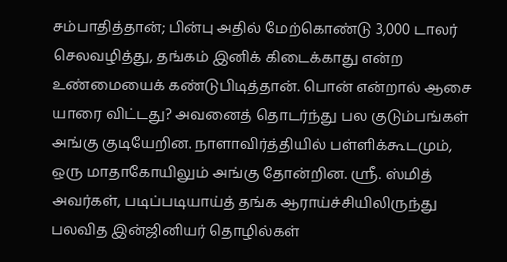சம்பாதித்தான்; பின்பு அதில் மேற்கொண்டு 3,000 டாலர் செலவழித்து, தங்கம் இனிக் கிடைக்காது என்ற உண்மையைக் கண்டுபிடித்தான். பொன் என்றால் ஆசை யாரை விட்டது? அவனைத் தொடர்ந்து பல குடும்பங்கள் அங்கு குடியேறின. நாளாவிர்த்தியில் பள்ளிக்கூடமும், ஒரு மாதாகோயிலும் அங்கு தோன்றின. ஸ்ரீ. ஸ்மித் அவர்கள், படிப்படியாய்த் தங்க ஆராய்ச்சியிலிருந்து பலவித இன்ஜினியர் தொழில்கள்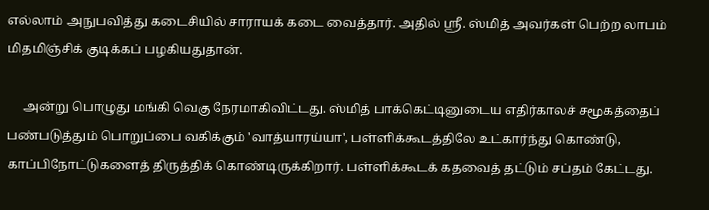எல்லாம் அநுபவித்து கடைசியில் சாராயக் கடை வைத்தார். அதில் ஸ்ரீ. ஸ்மித் அவர்கள் பெற்ற லாபம் மிதமிஞ்சிக் குடிக்கப் பழகியதுதான்.

     அன்று பொழுது மங்கி வெகு நேரமாகிவிட்டது. ஸ்மித் பாக்கெட்டினுடைய எதிர்காலச் சமூகத்தைப் பண்படுத்தும் பொறுப்பை வகிக்கும் 'வாத்யாரய்யா', பள்ளிக்கூடத்திலே உட்கார்ந்து கொண்டு, காப்பிநோட்டுகளைத் திருத்திக் கொண்டிருக்கிறார். பள்ளிக்கூடக் கதவைத் தட்டும் சப்தம் கேட்டது.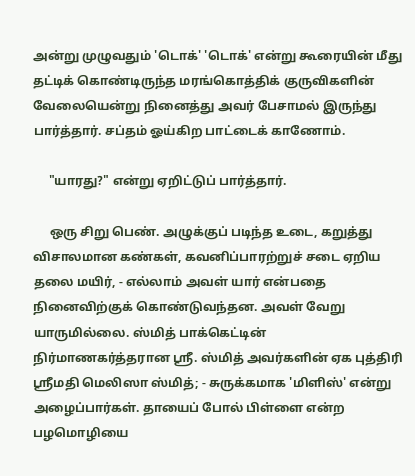அன்று முழுவதும் 'டொக்' 'டொக்' என்று கூரையின் மீது தட்டிக் கொண்டிருந்த மரங்கொத்திக் குருவிகளின் வேலையென்று நினைத்து அவர் பேசாமல் இருந்து பார்த்தார். சப்தம் ஓய்கிற பாட்டைக் காணோம்.

     "யாரது?" என்று ஏறிட்டுப் பார்த்தார்.

     ஒரு சிறு பெண். அழுக்குப் படிந்த உடை, கறுத்து விசாலமான கண்கள், கவனிப்பாரற்றுச் சடை ஏறிய தலை மயிர், - எல்லாம் அவள் யார் என்பதை நினைவிற்குக் கொண்டுவந்தன. அவள் வேறு யாருமில்லை. ஸ்மித் பாக்கெட்டின் நிர்மாணகர்த்தரான ஸ்ரீ. ஸ்மித் அவர்களின் ஏக புத்திரி ஸ்ரீமதி மெலிஸா ஸ்மித்; - சுருக்கமாக 'மிளிஸ்' என்று அழைப்பார்கள். தாயைப் போல் பிள்ளை என்ற பழமொழியை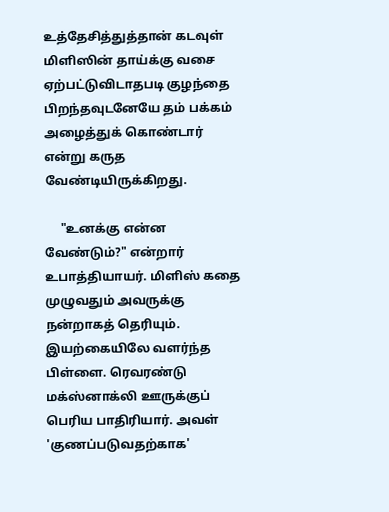உத்தேசித்துத்தான் கடவுள் மிளிஸின் தாய்க்கு வசை ஏற்பட்டுவிடாதபடி குழந்தை பிறந்தவுடனேயே தம் பக்கம் அழைத்துக் கொண்டார் என்று கருத வேண்டியிருக்கிறது.

     "உனக்கு என்ன வேண்டும்?" என்றார் உபாத்தியாயர். மிளிஸ் கதை முழுவதும் அவருக்கு நன்றாகத் தெரியும். இயற்கையிலே வளர்ந்த பிள்ளை. ரெவரண்டு மக்ஸ்னாக்லி ஊருக்குப் பெரிய பாதிரியார். அவள் 'குணப்படுவதற்காக'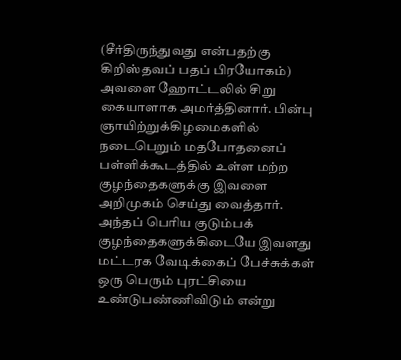(சீர்திருந்துவது என்பதற்கு கிறிஸ்தவப் பதப் பிரயோகம்) அவளை ஹோட்டலில் சிறு கையாளாக அமர்த்தினார். பின்பு ஞாயிற்றுக்கிழமைகளில் நடைபெறும் மதபோதனைப் பள்ளிக்கூடத்தில் உள்ள மற்ற குழந்தைகளுக்கு இவளை அறிமுகம் செய்து வைத்தார். அந்தப் பெரிய குடும்பக் குழந்தைகளுக்கிடையே இவளது மட்டரக வேடிக்கைப் பேச்சுக்கள் ஒரு பெரும் புரட்சியை உண்டுபண்ணிவிடும் என்று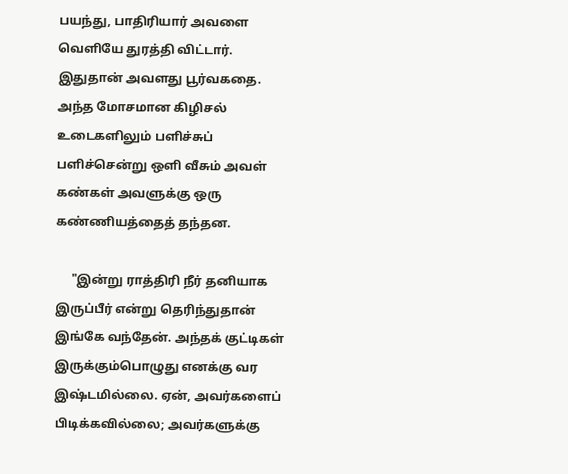பயந்து, பாதிரியார் அவளை வெளியே துரத்தி விட்டார். இதுதான் அவளது பூர்வகதை. அந்த மோசமான கிழிசல் உடைகளிலும் பளிச்சுப் பளிச்சென்று ஒளி வீசும் அவள் கண்கள் அவளுக்கு ஒரு கண்ணியத்தைத் தந்தன.

     "இன்று ராத்திரி நீர் தனியாக இருப்பீர் என்று தெரிந்துதான் இங்கே வந்தேன். அந்தக் குட்டிகள் இருக்கும்பொழுது எனக்கு வர இஷ்டமில்லை. ஏன், அவர்களைப் பிடிக்கவில்லை; அவர்களுக்கு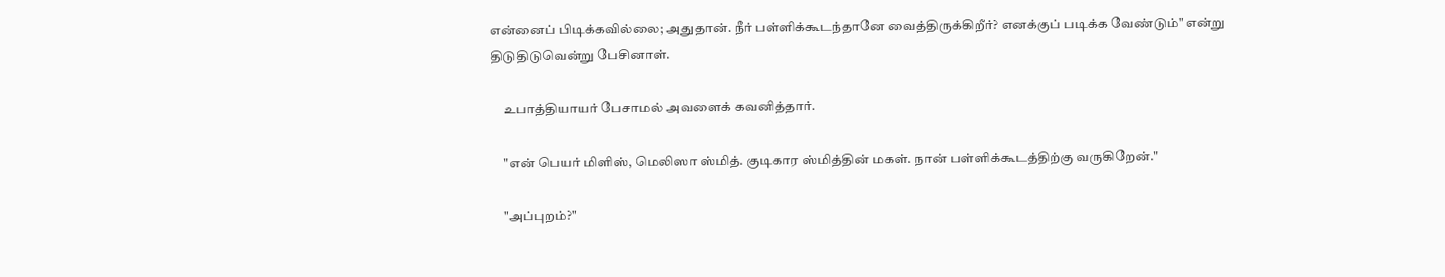என்னைப் பிடிக்கவில்லை; அதுதான். நீர் பள்ளிக்கூடந்தானே வைத்திருக்கிறீர்? எனக்குப் படிக்க வேண்டும்" என்று திடுதிடுவென்று பேசினாள்.

     உபாத்தியாயர் பேசாமல் அவளைக் கவனித்தார்.

     "என் பெயர் மிளிஸ், மெலிஸா ஸ்மித். குடிகார ஸ்மித்தின் மகள். நான் பள்ளிக்கூடத்திற்கு வருகிறேன்."

     "அப்புறம்?"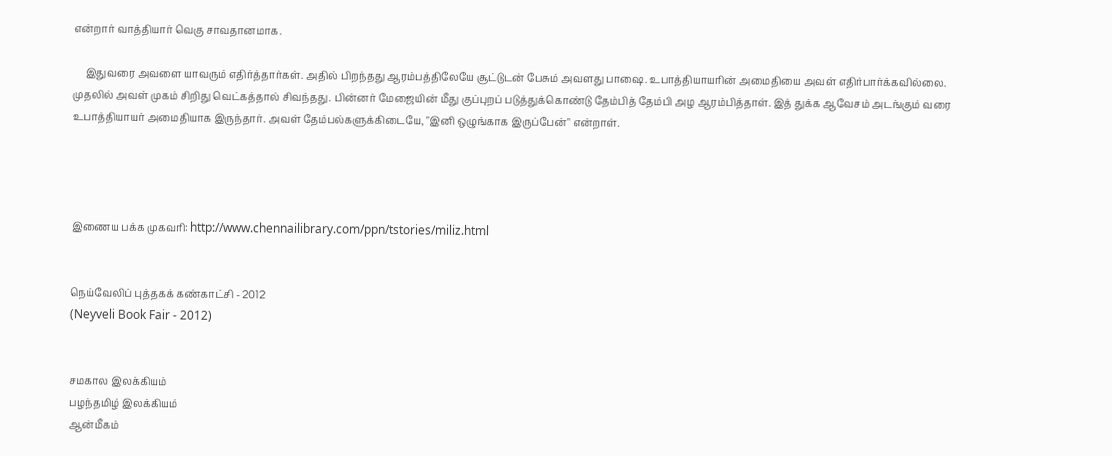என்றார் வாத்தியார் வெகு சாவதானமாக.

     இதுவரை அவளை யாவரும் எதிர்த்தார்கள். அதில் பிறந்தது ஆரம்பத்திலேயே சூட்டுடன் பேசும் அவளது பாஷை. உபாத்தியாயரின் அமைதியை அவள் எதிர்பார்க்கவில்லை. முதலில் அவள் முகம் சிறிது வெட்கத்தால் சிவந்தது. பின்னர் மேஜையின் மீது குப்புறப் படுத்துக்கொண்டு தேம்பித் தேம்பி அழ ஆரம்பித்தாள். இத் துக்க ஆவேசம் அடங்கும் வரை உபாத்தியாயர் அமைதியாக இருந்தார். அவள் தேம்பல்களுக்கிடையே, "இனி ஒழுங்காக இருப்பேன்" என்றாள்.




இணைய பக்க முகவரி: http://www.chennailibrary.com/ppn/tstories/miliz.html


நெய்வேலிப் புத்தகக் கண்காட்சி - 2012
(Neyveli Book Fair - 2012)


சமகால இலக்கியம்
பழந்தமிழ் இலக்கியம்
ஆன்மீகம்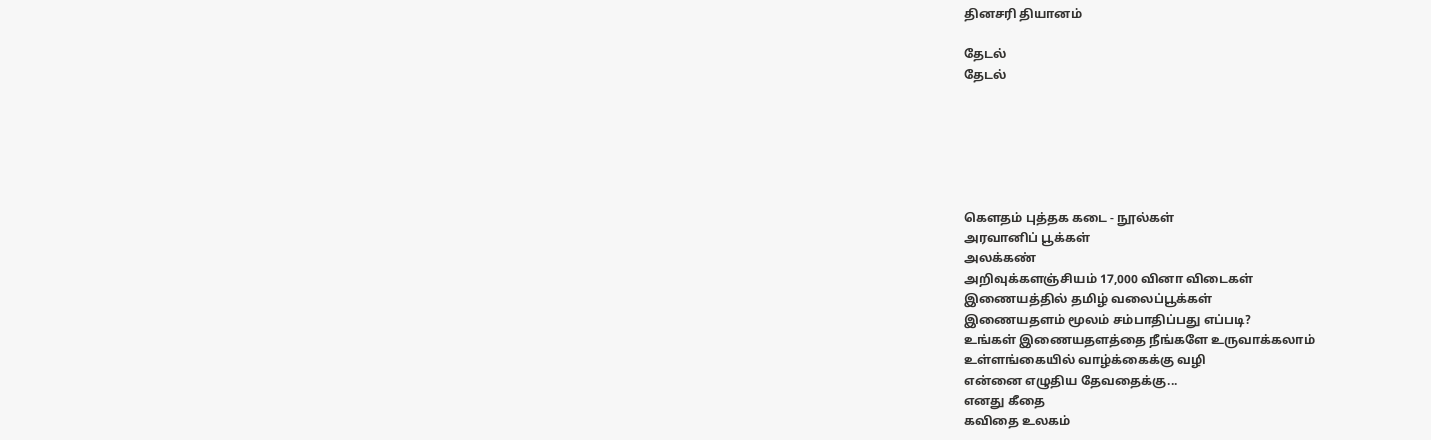தினசரி தியானம்

தேடல்
தேடல்






கௌதம் புத்தக கடை - நூல்கள்
அரவானிப் பூக்கள்
அலக்கண்
அறிவுக்களஞ்சியம் 17,000 வினா விடைகள்
இணையத்தில் தமிழ் வலைப்பூக்கள்
இணையதளம் மூலம் சம்பாதிப்பது எப்படி?
உங்கள் இணையதளத்தை நீங்களே உருவாக்கலாம்
உள்ளங்கையில் வாழ்க்கைக்கு வழி
என்னை எழுதிய தேவதைக்கு...
எனது கீதை
கவிதை உலகம்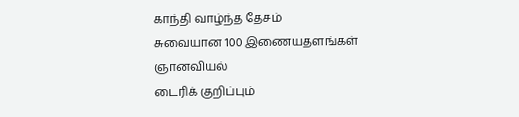காந்தி வாழ்ந்த தேசம்
சுவையான 100 இணையதளங்கள்
ஞானவியல்
டைரிக் குறிப்பும்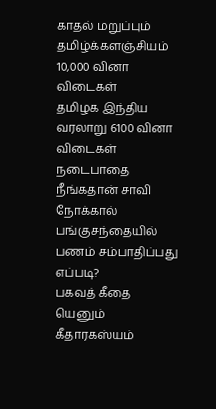காதல் மறுப்பும்
தமிழ்க்களஞ்சியம் 10,000 வினா விடைகள்
தமிழக இந்திய வரலாறு 6100 வினா விடைகள்
நடைபாதை
நீங்கதான் சாவி
நோக்கால்
பங்குசந்தையில் பணம் சம்பாதிப்பது எப்படி?
பகவத் கீதை யெனும் கீதாரகஸ்யம்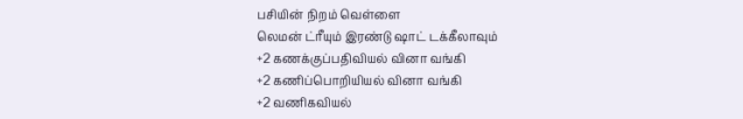பசியின் நிறம் வெள்ளை
லெமன் ட்ரீயும் இரண்டு ஷாட் டக்கீலாவும்
+2 கணக்குப்பதிவியல் வினா வங்கி
+2 கணிப்பொறியியல் வினா வங்கி
+2 வணிகவியல்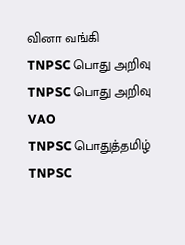வினா வங்கி
TNPSC பொது அறிவு
TNPSC பொது அறிவு VAO
TNPSC பொதுத்தமிழ்
TNPSC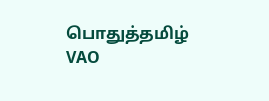பொதுத்தமிழ் VAO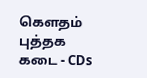கௌதம் புத்தக கடை - CDs